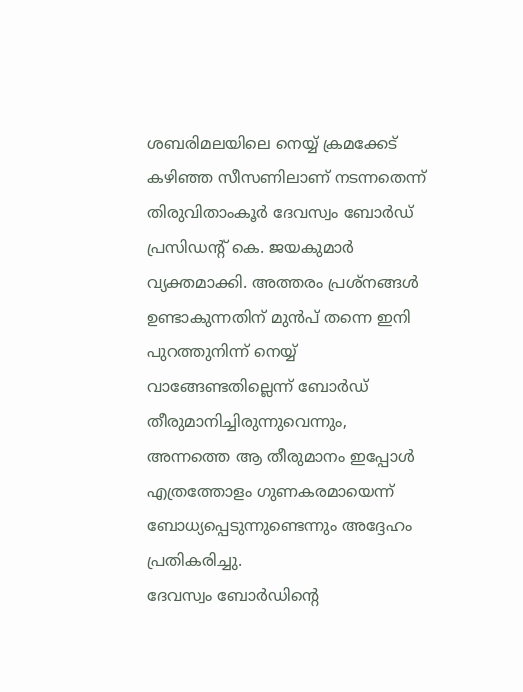ശബരിമലയിലെ നെയ്യ് ക്രമക്കേട് കഴിഞ്ഞ സീസണിലാണ് നടന്നതെന്ന് തിരുവിതാംകൂർ ദേവസ്വം ബോർഡ് പ്രസിഡന്റ് കെ. ജയകുമാർ വ്യക്തമാക്കി. അത്തരം പ്രശ്നങ്ങൾ ഉണ്ടാകുന്നതിന് മുൻപ് തന്നെ ഇനി പുറത്തുനിന്ന് നെയ്യ് വാങ്ങേണ്ടതില്ലെന്ന് ബോർഡ് തീരുമാനിച്ചിരുന്നുവെന്നും, അന്നത്തെ ആ തീരുമാനം ഇപ്പോൾ എത്രത്തോളം ഗുണകരമായെന്ന് ബോധ്യപ്പെടുന്നുണ്ടെന്നും അദ്ദേഹം പ്രതികരിച്ചു.
ദേവസ്വം ബോർഡിന്റെ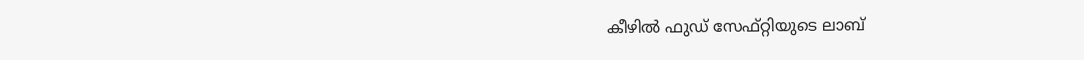കീഴിൽ ഫുഡ് സേഫ്റ്റിയുടെ ലാബ്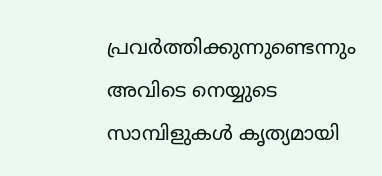പ്രവർത്തിക്കുന്നുണ്ടെന്നും അവിടെ നെയ്യുടെ സാമ്പിളുകൾ കൃത്യമായി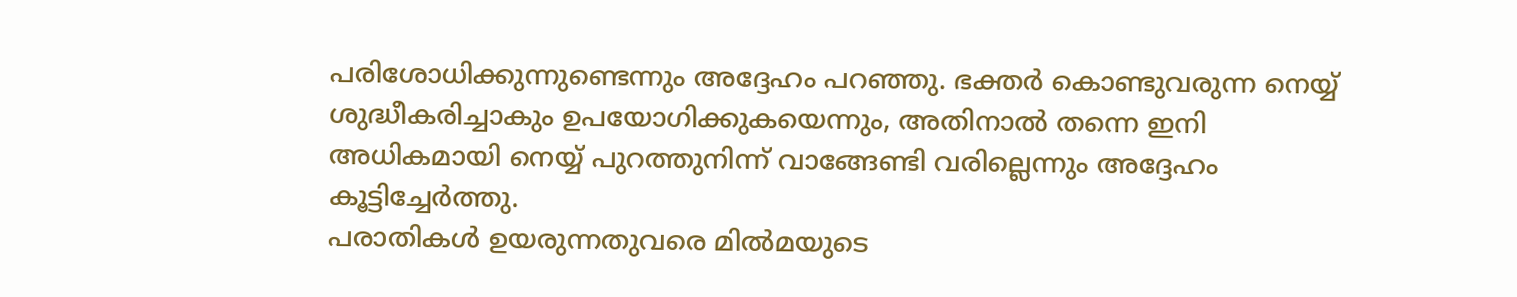പരിശോധിക്കുന്നുണ്ടെന്നും അദ്ദേഹം പറഞ്ഞു. ഭക്തർ കൊണ്ടുവരുന്ന നെയ്യ് ശുദ്ധീകരിച്ചാകും ഉപയോഗിക്കുകയെന്നും, അതിനാൽ തന്നെ ഇനി അധികമായി നെയ്യ് പുറത്തുനിന്ന് വാങ്ങേണ്ടി വരില്ലെന്നും അദ്ദേഹം കൂട്ടിച്ചേർത്തു.
പരാതികൾ ഉയരുന്നതുവരെ മിൽമയുടെ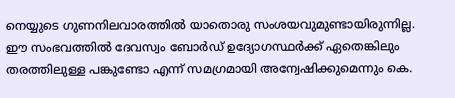നെയ്യുടെ ഗുണനിലവാരത്തിൽ യാതൊരു സംശയവുമുണ്ടായിരുന്നില്ല. ഈ സംഭവത്തിൽ ദേവസ്വം ബോർഡ് ഉദ്യോഗസ്ഥർക്ക് ഏതെങ്കിലും തരത്തിലുള്ള പങ്കുണ്ടോ എന്ന് സമഗ്രമായി അന്വേഷിക്കുമെന്നും കെ.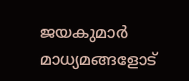ജയകുമാർ മാധ്യമങ്ങളോട്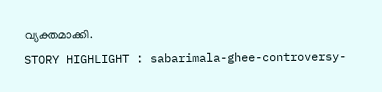വ്യക്തമാക്കി.
STORY HIGHLIGHT : sabarimala-ghee-controversy-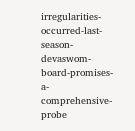irregularities-occurred-last-season-devaswom-board-promises-a-comprehensive-probe